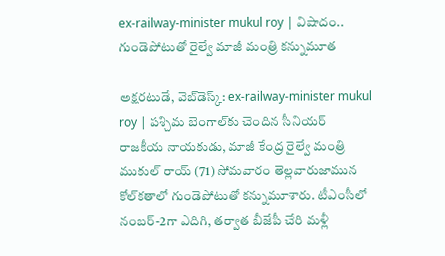ex-railway-minister mukul roy | విషాదం.. గుండెపోటుతో రైల్వే మాజీ మంత్రి కన్నుమూత

అక్షరటుడే, వెబ్‌డెస్క్‌: ex-railway-minister mukul roy | పశ్చిమ బెంగాల్‌కు చెందిన సీనియర్ రాజకీయ నాయకుడు, మాజీ కేంద్ర రైల్వే మంత్రి ముకుల్ రాయ్ (71) సోమవారం తెల్లవారుజామున కోల్‌కతాలో గుండెపోటుతో కన్నుమూశారు. టీఎంసీలో నంబర్-2గా ఎదిగి, తర్వాత బీజేపీ చేరి మళ్లీ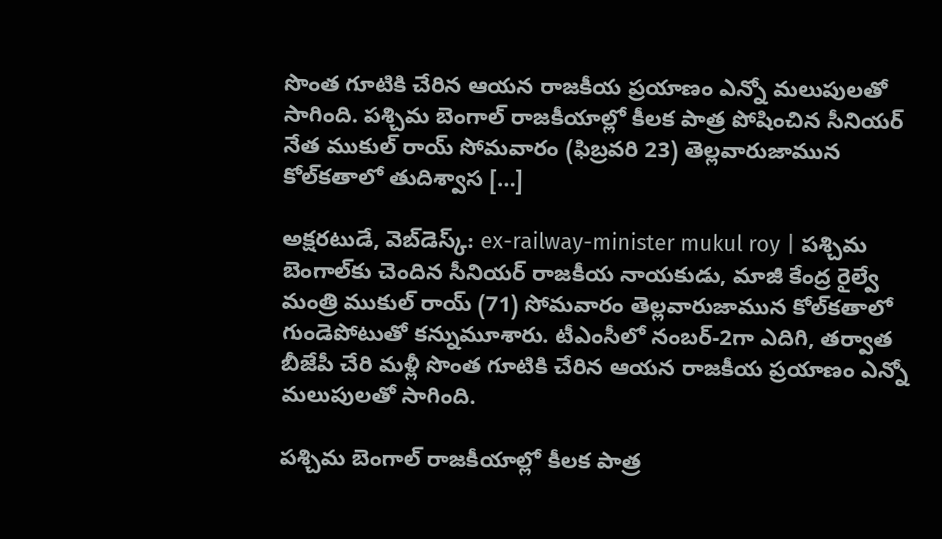సొంత గూటికి చేరిన ఆయన రాజకీయ ప్రయాణం ఎన్నో మలుపులతో సాగింది. పశ్చిమ బెంగాల్ రాజకీయాల్లో కీలక పాత్ర పోషించిన సీనియర్ నేత ముకుల్ రాయ్ సోమవారం (ఫిబ్రవరి 23) తెల్లవారుజామున కోల్‌కతాలో తుదిశ్వాస […]

అక్షరటుడే, వెబ్‌డెస్క్‌: ex-railway-minister mukul roy | పశ్చిమ బెంగాల్‌కు చెందిన సీనియర్ రాజకీయ నాయకుడు, మాజీ కేంద్ర రైల్వే మంత్రి ముకుల్ రాయ్ (71) సోమవారం తెల్లవారుజామున కోల్‌కతాలో గుండెపోటుతో కన్నుమూశారు. టీఎంసీలో నంబర్-2గా ఎదిగి, తర్వాత బీజేపీ చేరి మళ్లీ సొంత గూటికి చేరిన ఆయన రాజకీయ ప్రయాణం ఎన్నో మలుపులతో సాగింది.

పశ్చిమ బెంగాల్ రాజకీయాల్లో కీలక పాత్ర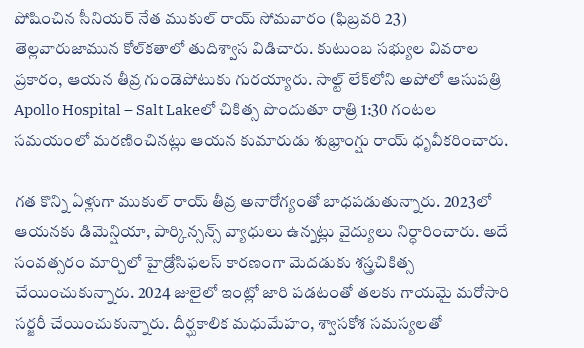పోషించిన సీనియర్ నేత ముకుల్ రాయ్ సోమవారం (ఫిబ్రవరి 23) తెల్లవారుజామున కోల్‌కతాలో తుదిశ్వాస విడిచారు. కుటుంబ సభ్యుల వివరాల ప్రకారం, ఆయన తీవ్ర గుండెపోటుకు గురయ్యారు. సాల్ట్ లేక్‌లోని అపోలో ఆసుప‌త్రి Apollo Hospital – Salt Lakeలో చికిత్స పొందుతూ రాత్రి 1:30 గంటల సమయంలో మరణించినట్లు ఆయన కుమారుడు శుభ్రాంగ్షు రాయ్ ధృవీకరించారు.

గత కొన్ని ఏళ్లుగా ముకుల్ రాయ్ తీవ్ర అనారోగ్యంతో బాధపడుతున్నారు. 2023లో ఆయనకు డిమెన్షియా, పార్కిన్సన్స్ వ్యాధులు ఉన్నట్లు వైద్యులు నిర్ధారించారు. అదే సంవత్సరం మార్చిలో హైడ్రోసిఫలస్ కారణంగా మెదడుకు శస్త్రచికిత్స చేయించుకున్నారు. 2024 జులైలో ఇంట్లో జారి పడటంతో తలకు గాయమై మరోసారి సర్జరీ చేయించుకున్నారు. దీర్ఘకాలిక మధుమేహం, శ్వాసకోశ సమస్యలతో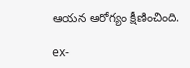ఆయన ఆరోగ్యం క్షీణించింది.

ex-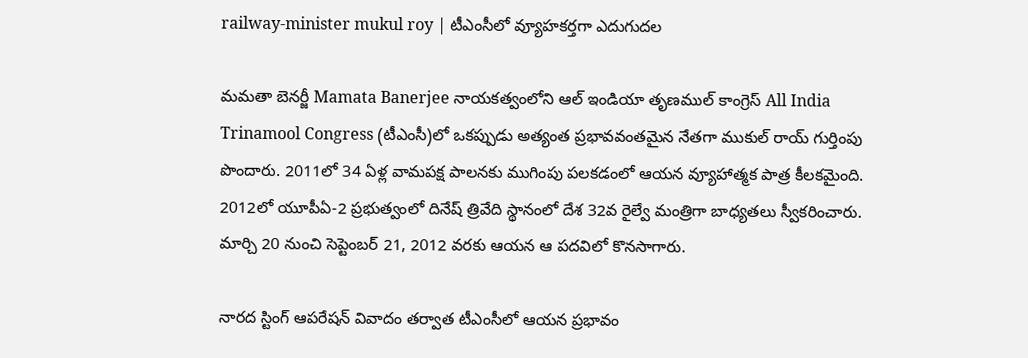railway-minister mukul roy | టీఎంసీలో వ్యూహకర్తగా ఎదుగుదల

మ‌మ‌తా బెన‌ర్జీ Mamata Banerjee నాయకత్వంలోని ఆల్ ఇండియా తృణ‌ముల్ కాంగ్రెస్‌ All India Trinamool Congress (టీఎంసీ)లో ఒకప్పుడు అత్యంత ప్రభావవంతమైన నేతగా ముకుల్ రాయ్ గుర్తింపు పొందారు. 2011లో 34 ఏళ్ల వామపక్ష పాలనకు ముగింపు పలకడంలో ఆయన వ్యూహాత్మక పాత్ర కీలకమైంది. 2012లో యూపీఏ-2 ప్రభుత్వంలో దినేష్ త్రివేది స్థానంలో దేశ 32వ రైల్వే మంత్రిగా బాధ్యతలు స్వీకరించారు. మార్చి 20 నుంచి సెప్టెంబర్ 21, 2012 వరకు ఆయన ఆ పదవిలో కొనసాగారు.

నారద స్టింగ్ ఆపరేషన్ వివాదం తర్వాత టీఎంసీలో ఆయన ప్రభావం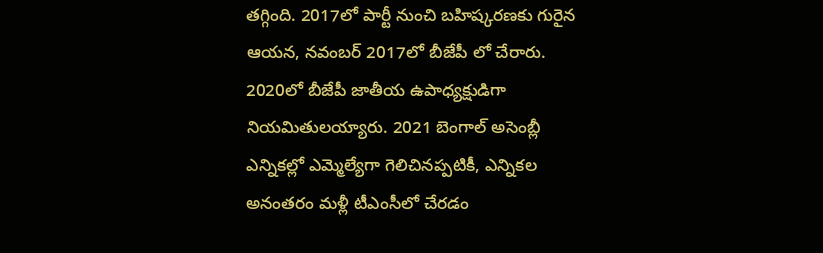తగ్గింది. 2017లో పార్టీ నుంచి బహిష్కరణకు గురైన ఆయన, నవంబర్ 2017లో బీజేపీ లో చేరారు. 2020లో బీజేపీ జాతీయ ఉపాధ్యక్షుడిగా నియమితులయ్యారు. 2021 బెంగాల్ అసెంబ్లీ ఎన్నికల్లో ఎమ్మెల్యేగా గెలిచినప్పటికీ, ఎన్నికల అనంతరం మళ్లీ టీఎంసీలో చేరడం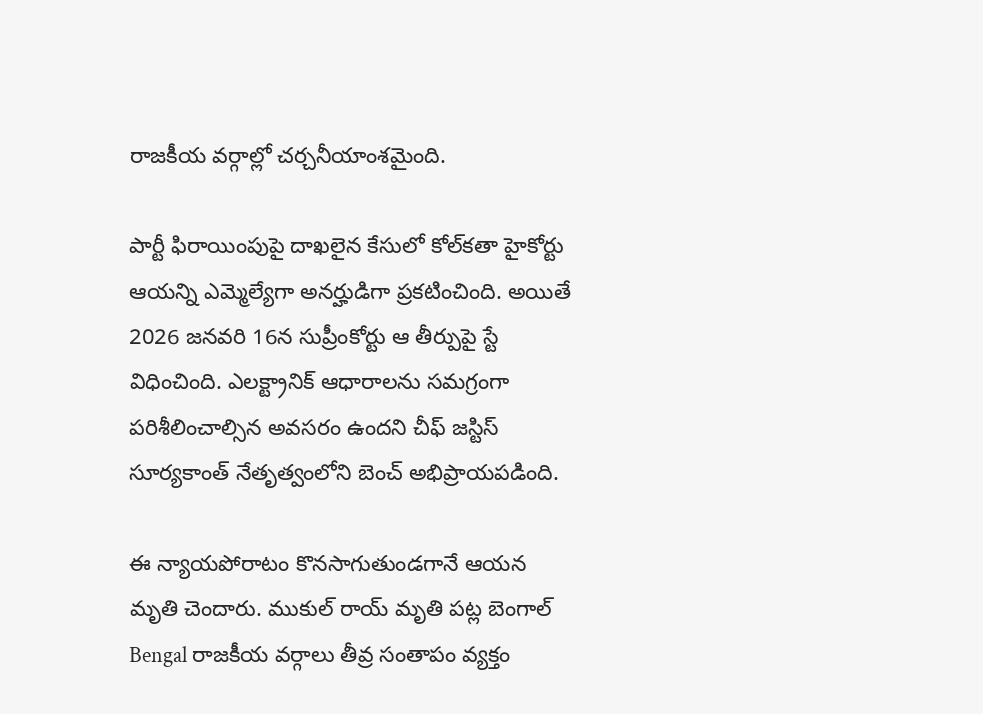రాజకీయ వర్గాల్లో చర్చనీయాంశమైంది.

పార్టీ ఫిరాయింపుపై దాఖలైన కేసులో కోల్‌కతా హైకోర్టు ఆయన్ని ఎమ్మెల్యేగా అనర్హుడిగా ప్రకటించింది. అయితే 2026 జనవరి 16న సుప్రీంకోర్టు ఆ తీర్పుపై స్టే విధించింది. ఎలక్ట్రానిక్ ఆధారాలను సమగ్రంగా పరిశీలించాల్సిన అవసరం ఉందని చీఫ్ జస్టిస్ సూర్యకాంత్ నేతృత్వంలోని బెంచ్ అభిప్రాయపడింది.

ఈ న్యాయపోరాటం కొనసాగుతుండగానే ఆయన మృతి చెందారు. ముకుల్ రాయ్ మృతి పట్ల బెంగాల్ Bengal రాజకీయ వర్గాలు తీవ్ర సంతాపం వ్యక్తం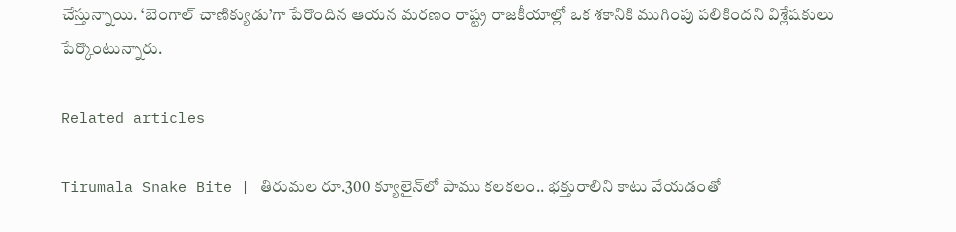చేస్తున్నాయి. ‘బెంగాల్ చాణిక్యుడు’గా పేరొందిన ఆయన మరణం రాష్ట్ర రాజకీయాల్లో ఒక శకానికి ముగింపు పలికిందని విశ్లేషకులు పేర్కొంటున్నారు.

Related articles

Tirumala Snake Bite | తిరుమల రూ.300 క్యూలైన్‌లో పాము కలకలం.. భక్తురాలిని కాటు వేయ‌డంతో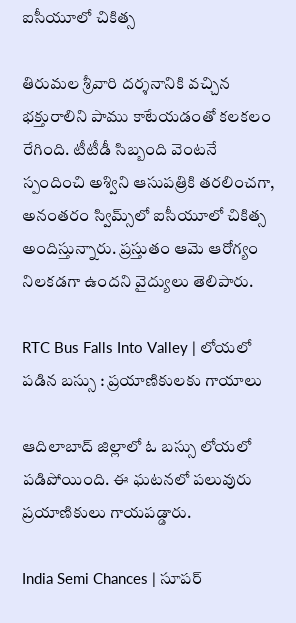ఐసీయూలో చికిత్స

తిరుమల శ్రీవారి దర్శనానికి వ‌చ్చిన భక్తురాలిని పాము కాటేయడంతో కలకలం రేగింది. టీటీడీ సిబ్బంది వెంటనే స్పందించి అశ్విని ఆసుపత్రికి తరలించగా, అనంతరం స్విమ్స్‌లో ఐసీయూలో చికిత్స అందిస్తున్నారు. ప్రస్తుతం ఆమె ఆరోగ్యం నిలకడగా ఉందని వైద్యులు తెలిపారు.

RTC Bus Falls Into Valley | లోయలో పడిన బస్సు : ప్రయాణికులకు గాయాలు

ఆదిలాబాద్ జిల్లాలో ఓ బస్సు లోయలో పడిపోయింది. ఈ ఘటనలో పలువురు ప్రయాణికులు గాయపడ్డారు.

India Semi Chances | సూపర్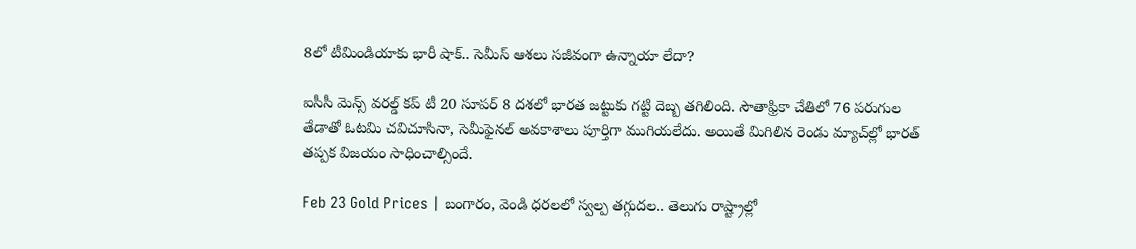8లో టీమిండియాకు భారీ షాక్.. సెమీస్ ఆశలు సజీవంగా ఉన్నాయా లేదా?

ఐసీసీ మెన్స్ వ‌ర‌ల్డ్ క‌ప్ టీ 20 సూపర్ 8 దశలో భార‌త జ‌ట్టుకు గట్టి దెబ్బ తగిలింది. సౌతాఫ్రికా చేతిలో 76 పరుగుల తేడాతో ఓటమి చవిచూసినా, సెమీఫైనల్ అవకాశాలు పూర్తిగా ముగియలేదు. అయితే మిగిలిన రెండు మ్యాచ్‌ల్లో భారత్ తప్పక విజయం సాధించాల్సిందే.

Feb 23 Gold Prices | బంగారం, వెండి ధరలలో స్వల్ప తగ్గుదల.. తెలుగు రాష్ట్రాల్లో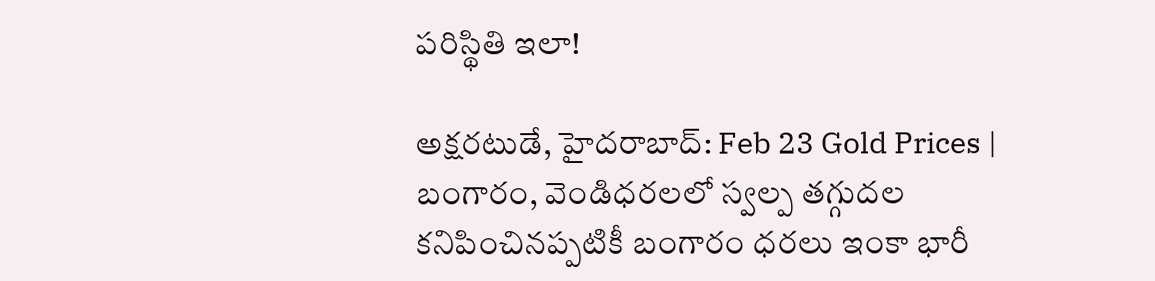పరిస్థితి ఇలా!

అక్షరటుడే, హైదరాబాద్: Feb 23 Gold Prices | బంగారం, వెండిధ‌ర‌లలో స్వల్ప తగ్గుదల కనిపించినప్పటికీ బంగారం ధరలు ఇంకా భారీ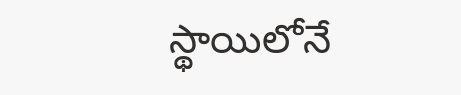స్థాయిలోనే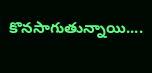కొనసాగుతున్నాయి....